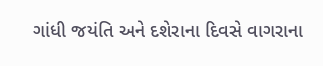ગાંધી જયંતિ અને દશેરાના દિવસે વાગરાના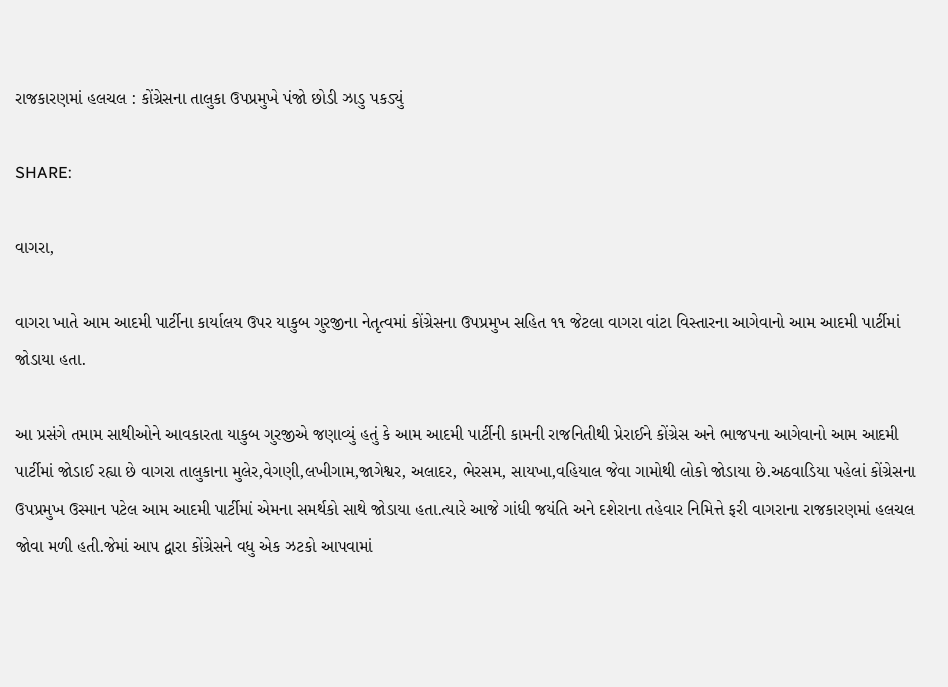રાજકારણમાં હલચલ : કોંગ્રેસના તાલુકા ઉપપ્રમુખે પંજો છોડી ઝાડુ પકડ્યું

SHARE:

વાગરા,

વાગરા ખાતે આમ આદમી પાર્ટીના કાર્યાલય ઉપર યાકુબ ગુરજીના નેતૃત્વમાં કોંગ્રેસના ઉપપ્રમુખ સહિત ૧૧ જેટલા વાગરા વાંટા વિસ્તારના આગેવાનો આમ આદમી પાર્ટીમાં જોડાયા હતા.

આ પ્રસંગે તમામ સાથીઓને આવકારતા યાકુબ ગુરજીએ જણાવ્યું હતું કે આમ આદમી પાર્ટીની કામની રાજનિતીથી પ્રેરાઈને કોંગ્રેસ અને ભાજપના આગેવાનો આમ આદમી પાર્ટીમાં જોડાઈ રહ્યા છે વાગરા તાલુકાના મુલેર,વેગણી,લખીગામ,જાગેશ્વર, અલાદર, ભેરસમ, સાયખા,વહિયાલ જેવા ગામોથી લોકો જોડાયા છે.અઠવાડિયા પહેલાં કોંગ્રેસના ઉપપ્રમુખ ઉસ્માન પટેલ આમ આદમી પાર્ટીમાં એમના સમર્થકો સાથે જોડાયા હતા.ત્યારે આજે ગાંધી જયંતિ અને દશેરાના તહેવાર નિમિત્તે ફરી વાગરાના રાજકારણમાં હલચલ જોવા મળી હતી.જેમાં આપ દ્વારા કોંગ્રેસને વધુ એક ઝટકો આપવામાં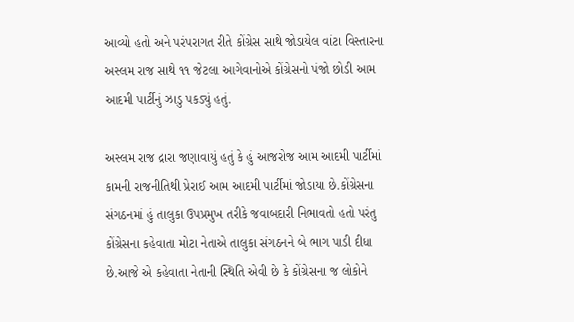આવ્યો હતો અને પરંપરાગત રીતે કોંગ્રેસ સાથે જોડાયેલ વાંટા વિસ્તારના અસ્લમ રાજ સાથે ૧૧ જેટલા આગેવાનોએ કોંગ્રેસનો પંજો છોડી આમ આદમી પાર્ટીનું ઝાડુ પકડ્યું હતું.

અસ્લમ રાજ દ્રારા જણાવાયું હતું કે હું આજરોજ આમ આદમી પાર્ટીમાં કામની રાજનીતિથી પ્રેરાઈ આમ આદમી પાર્ટીમાં જોડાયા છે.કોંગ્રેસના સંગઠનમાં હું તાલુકા ઉપપ્રમુખ તરીકે જવાબદારી નિભાવતો હતો પરંતુ કોંગ્રેસના કહેવાતા મોટા નેતાએ તાલુકા સંગઠનને બે ભાગ પાડી દીધા છે.આજે એ કહેવાતા નેતાની સ્થિતિ એવી છે કે કોંગ્રેસના જ લોકોને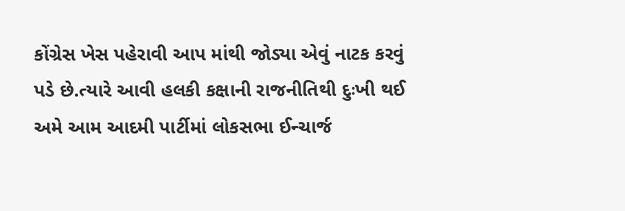કોંગ્રેસ ખેસ પહેરાવી આપ માંથી જોડ્યા એવું નાટક કરવું પડે છે.ત્યારે આવી હલકી કક્ષાની રાજનીતિથી દુઃખી થઈ અમે આમ આદમી પાર્ટીમાં લોકસભા ઈન્ચાર્જ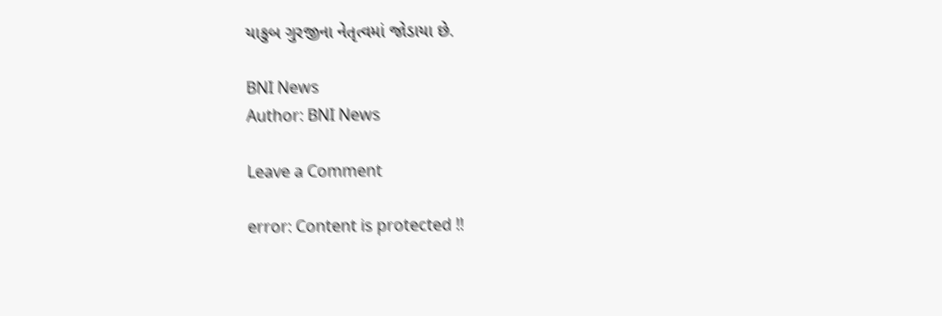યાકુબ ગુરજીના નેતૃત્વમાં જોડાયા છે.

BNI News
Author: BNI News

Leave a Comment

error: Content is protected !!